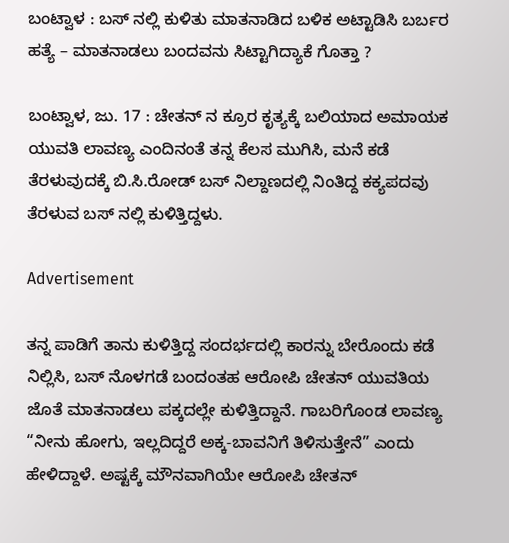ಬಂಟ್ವಾಳ : ಬಸ್ ನಲ್ಲಿ ಕುಳಿತು ಮಾತನಾಡಿದ ಬಳಿಕ ಅಟ್ಟಾಡಿಸಿ ಬರ್ಬರ ಹತ್ಯೆ – ಮಾತನಾಡಲು ಬಂದವನು ಸಿಟ್ಟಾಗಿದ್ಯಾಕೆ ಗೊತ್ತಾ ?

ಬಂಟ್ವಾಳ, ಜು. 17 : ಚೇತನ್ ನ ಕ್ರೂರ ಕೃತ್ಯಕ್ಕೆ ಬಲಿಯಾದ ಅಮಾಯಕ ಯುವತಿ ಲಾವಣ್ಯ ಎಂದಿನಂತೆ ತನ್ನ ಕೆಲಸ ಮುಗಿಸಿ, ಮನೆ ಕಡೆ ತೆರಳುವುದಕ್ಕೆ ಬಿ.ಸಿ.ರೋಡ್ ಬಸ್ ನಿಲ್ದಾಣದಲ್ಲಿ ನಿಂತಿದ್ದ ಕಕ್ಯಪದವು ತೆರಳುವ ಬಸ್ ನಲ್ಲಿ ಕುಳಿತ್ತಿದ್ದಳು.

Advertisement

ತನ್ನ ಪಾಡಿಗೆ ತಾನು ಕುಳಿತ್ತಿದ್ದ ಸಂದರ್ಭದಲ್ಲಿ ಕಾರನ್ನು ಬೇರೊಂದು ಕಡೆ ನಿಲ್ಲಿಸಿ, ಬಸ್ ನೊಳಗಡೆ ಬಂದಂತಹ ಆರೋಪಿ ಚೇತನ್ ಯುವತಿಯ ಜೊತೆ ಮಾತನಾಡಲು ಪಕ್ಕದಲ್ಲೇ ಕುಳಿತ್ತಿದ್ದಾನೆ. ಗಾಬರಿಗೊಂಡ ಲಾವಣ್ಯ “ನೀನು ಹೋಗು, ಇಲ್ಲದಿದ್ದರೆ ಅಕ್ಕ-ಬಾವನಿಗೆ ತಿಳಿಸುತ್ತೇನೆ” ಎಂದು ಹೇಳಿದ್ದಾಳೆ. ಅಷ್ಟಕ್ಕೆ ಮೌನವಾಗಿಯೇ ಆರೋಪಿ ಚೇತನ್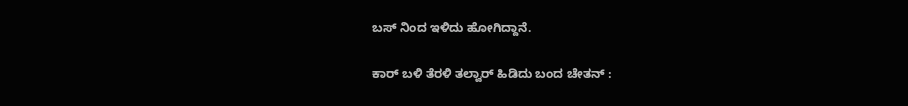ಬಸ್ ನಿಂದ ಇಳಿದು ಹೋಗಿದ್ದಾನೆ.

ಕಾರ್ ಬಳಿ ತೆರಳಿ ತಲ್ವಾರ್ ಹಿಡಿದು ಬಂದ ಚೇತನ್ :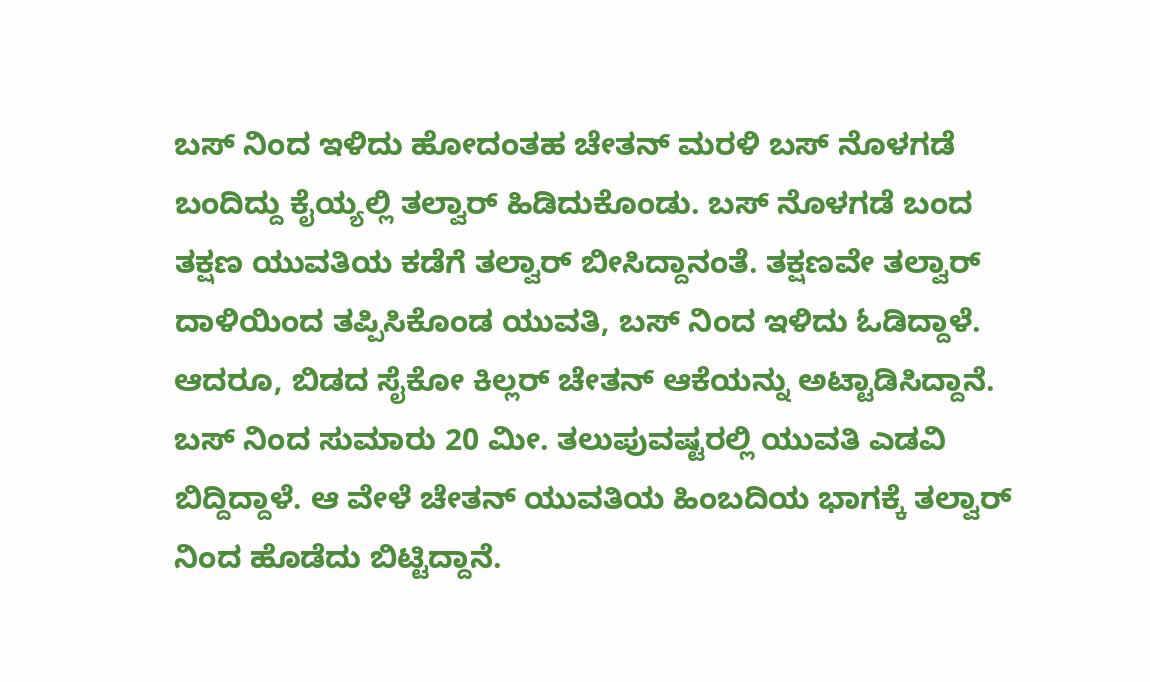ಬಸ್ ನಿಂದ ಇಳಿದು ಹೋದಂತಹ ಚೇತನ್ ಮರಳಿ ಬಸ್ ನೊಳಗಡೆ ಬಂದಿದ್ದು ಕೈಯ್ಯಲ್ಲಿ ತಲ್ವಾರ್ ಹಿಡಿದುಕೊಂಡು. ಬಸ್ ನೊಳಗಡೆ ಬಂದ ತಕ್ಷಣ ಯುವತಿಯ ಕಡೆಗೆ ತಲ್ವಾರ್ ಬೀಸಿದ್ದಾನಂತೆ. ತಕ್ಷಣವೇ ತಲ್ವಾರ್ ದಾಳಿಯಿಂದ ತಪ್ಪಿಸಿಕೊಂಡ ಯುವತಿ, ಬಸ್ ನಿಂದ ಇಳಿದು ಓಡಿದ್ದಾಳೆ. ಆದರೂ, ಬಿಡದ ಸೈಕೋ ಕಿಲ್ಲರ್ ಚೇತನ್ ಆಕೆಯನ್ನು ಅಟ್ಟಾಡಿಸಿದ್ದಾನೆ. ಬಸ್ ನಿಂದ ಸುಮಾರು 20 ಮೀ. ತಲುಪುವಷ್ಟರಲ್ಲಿ ಯುವತಿ ಎಡವಿ ಬಿದ್ದಿದ್ದಾಳೆ. ಆ ವೇಳೆ ಚೇತನ್ ಯುವತಿಯ ಹಿಂಬದಿಯ ಭಾಗಕ್ಕೆ ತಲ್ವಾರ್ ನಿಂದ ಹೊಡೆದು ಬಿಟ್ಟಿದ್ದಾನೆ.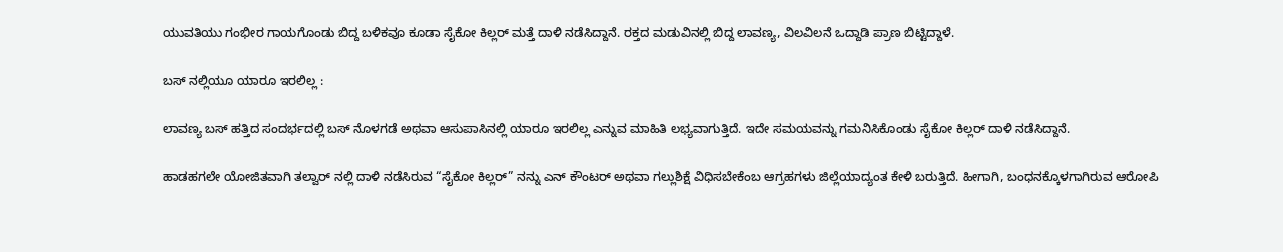ಯುವತಿಯು ಗಂಭೀರ ಗಾಯಗೊಂಡು ಬಿದ್ದ ಬಳಿಕವೂ ಕೂಡಾ ಸೈಕೋ ಕಿಲ್ಲರ್ ಮತ್ತೆ ದಾಳಿ ನಡೆಸಿದ್ದಾನೆ. ರಕ್ತದ ಮಡುವಿನಲ್ಲಿ ಬಿದ್ದ ಲಾವಣ್ಯ, ವಿಲವಿಲನೆ ಒದ್ದಾಡಿ ಪ್ರಾಣ ಬಿಟ್ಟಿದ್ದಾಳೆ.

ಬಸ್ ನಲ್ಲಿಯೂ ಯಾರೂ ಇರಲಿಲ್ಲ :

ಲಾವಣ್ಯ ಬಸ್ ಹತ್ತಿದ ಸಂದರ್ಭದಲ್ಲಿ ಬಸ್ ನೊಳಗಡೆ ಅಥವಾ ಆಸುಪಾಸಿನಲ್ಲಿ ಯಾರೂ ಇರಲಿಲ್ಲ ಎನ್ನುವ ಮಾಹಿತಿ ಲಭ್ಯವಾಗುತ್ತಿದೆ. ಇದೇ ಸಮಯವನ್ನು ಗಮನಿಸಿಕೊಂಡು ಸೈಕೋ ಕಿಲ್ಲರ್ ದಾಳಿ ನಡೆಸಿದ್ದಾನೆ.

ಹಾಡಹಗಲೇ ಯೋಜಿತವಾಗಿ ತಲ್ವಾರ್ ನಲ್ಲಿ ದಾಳಿ ನಡೆಸಿರುವ “ಸೈಕೋ ಕಿಲ್ಲರ್” ನನ್ನು ಎನ್ ಕೌಂಟರ್ ಅಥವಾ ಗಲ್ಲುಶಿಕ್ಷೆ ವಿಧಿಸಬೇಕೆಂಬ ಆಗ್ರಹಗಳು ಜಿಲ್ಲೆಯಾದ್ಯಂತ ಕೇಳಿ ಬರುತ್ತಿದೆ. ಹೀಗಾಗಿ, ಬಂಧನಕ್ಕೊಳಗಾಗಿರುವ ಆರೋಪಿ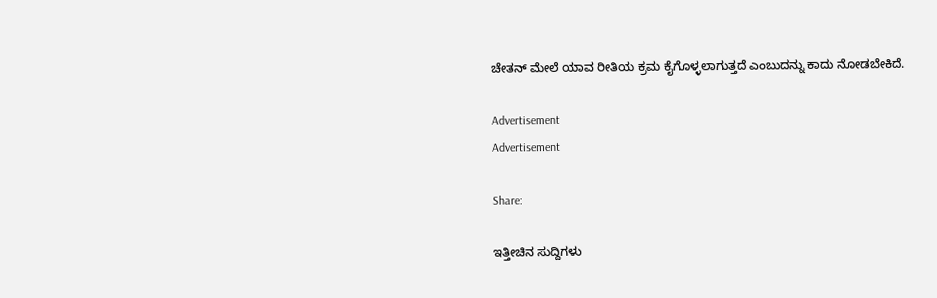ಚೇತನ್ ಮೇಲೆ ಯಾವ ರೀತಿಯ ಕ್ರಮ ಕೈಗೊಳ್ಳಲಾಗುತ್ತದೆ ಎಂಬುದನ್ನು ಕಾದು ನೋಡಬೇಕಿದೆ.

Advertisement
Advertisement

Share:

ಇತ್ತೀಚಿನ ಸುದ್ದಿಗಳು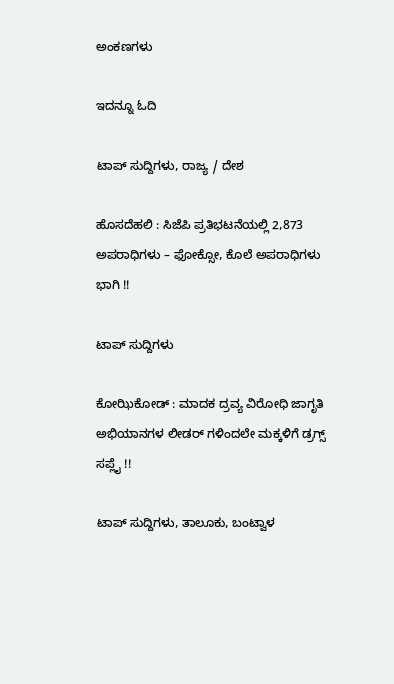ಅಂಕಣಗಳು

ಇದನ್ನೂ ಓದಿ

ಟಾಪ್ ಸುದ್ದಿಗಳು, ರಾಜ್ಯ / ದೇಶ

ಹೊಸದೆಹಲಿ : ಸಿಜೆಪಿ ಪ್ರತಿಭಟನೆಯಲ್ಲಿ 2,873 ಅಪರಾಧಿಗಳು – ಫೋಕ್ಸೋ, ಕೊಲೆ ಅಪರಾಧಿಗಳು ಭಾಗಿ !!

ಟಾಪ್ ಸುದ್ದಿಗಳು

ಕೋಝಿಕೋಡ್ : ಮಾದಕ ದ್ರವ್ಯ ವಿರೋಧಿ ಜಾಗೃತಿ ಅಭಿಯಾನಗಳ ಲೀಡರ್ ಗಳಿಂದಲೇ ಮಕ್ಕಳಿಗೆ ಡ್ರಗ್ಸ್ ಸಪ್ಲೈ !!

ಟಾಪ್ ಸುದ್ದಿಗಳು, ತಾಲೂಕು, ಬಂಟ್ವಾಳ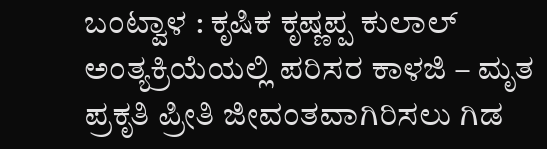ಬಂಟ್ವಾಳ : ಕೃಷಿಕ ಕೃಷ್ಣಪ್ಪ ಕುಲಾಲ್ ಅಂತ್ಯಕ್ರಿಯೆಯಲ್ಲಿ ಪರಿಸರ ಕಾಳಜಿ – ಮೃತ ಪ್ರಕೃತಿ ಪ್ರೀತಿ ಜೀವಂತವಾಗಿರಿಸಲು ಗಿಡ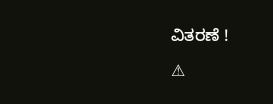ವಿತರಣೆ !

⚠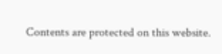Contents are protected on this website.